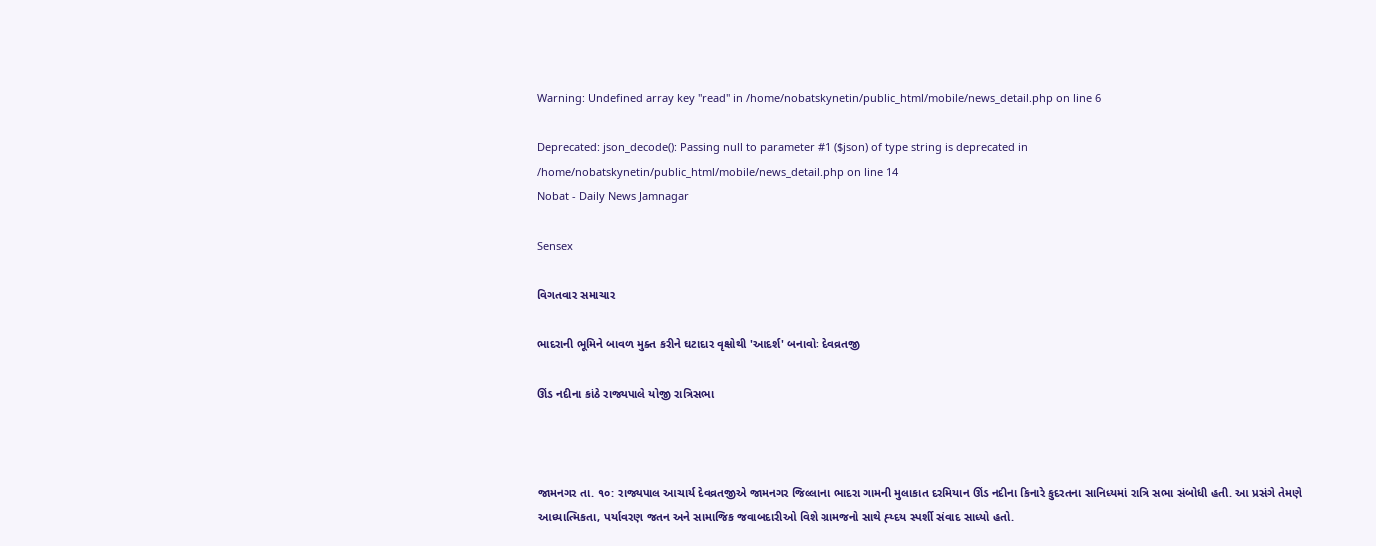Warning: Undefined array key "read" in /home/nobatskynetin/public_html/mobile/news_detail.php on line 6

Deprecated: json_decode(): Passing null to parameter #1 ($json) of type string is deprecated in /home/nobatskynetin/public_html/mobile/news_detail.php on line 14
Nobat - Daily News Jamnagar

Sensex

વિગતવાર સમાચાર

ભાદરાની ભૂમિને બાવળ મુક્ત કરીને ઘટાદાર વૃક્ષોથી 'આદર્શ' બનાવોઃ દેવવ્રતજી

ઊંડ નદીના કાંઠે રાજ્યપાલે યોજી રાત્રિસભા



જામનગર તા. ૧૦: રાજ્યપાલ આચાર્ય દેવવ્રતજીએ જામનગર જિલ્લાના ભાદરા ગામની મુલાકાત દરમિયાન ઊંડ નદીના કિનારે કુદરતના સાનિધ્યમાં રાત્રિ સભા સંબોધી હતી. આ પ્રસંગે તેમણે આધ્યાત્મિકતા, પર્યાવરણ જતન અને સામાજિક જવાબદારીઓ વિશે ગ્રામજનો સાથે હ્ય્દય સ્પર્શી સંવાદ સાધ્યો હતો.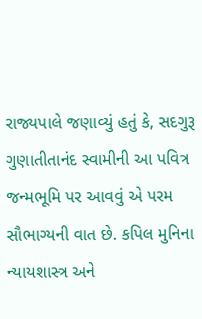રાજ્યપાલે જણાવ્યું હતું કે, સદગુરૂ ગુણાતીતાનંદ સ્વામીની આ પવિત્ર જન્મભૂમિ પર આવવું એ પરમ સૌભાગ્યની વાત છે. કપિલ મુનિના ન્યાયશાસ્ત્ર અને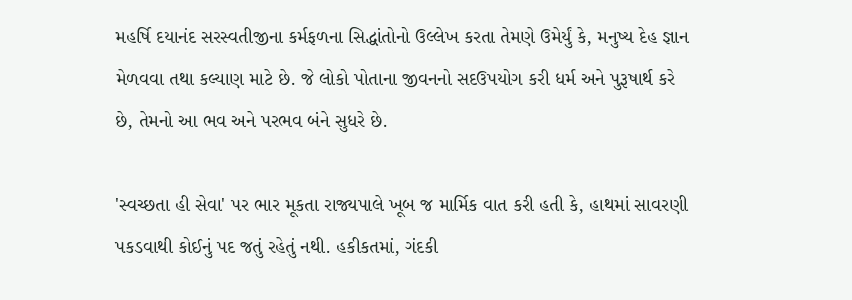મહર્ષિ દયાનંદ સરસ્વતીજીના કર્મફળના સિદ્ધાંતોનો ઉલ્લેખ કરતા તેમણે ઉમેર્યું કે, મનુષ્ય દેહ જ્ઞાન મેળવવા તથા કલ્યાણ માટે છે. જે લોકો પોતાના જીવનનો સદઉપયોગ કરી ધર્મ અને પુરૂષાર્થ કરે છે, તેમનો આ ભવ અને પરભવ બંને સુધરે છે.

'સ્વચ્છતા હી સેવા' પર ભાર મૂકતા રાજ્યપાલે ખૂબ જ માર્મિક વાત કરી હતી કે, હાથમાં સાવરણી પકડવાથી કોઈનું પદ જતું રહેતું નથી. હકીકતમાં, ગંદકી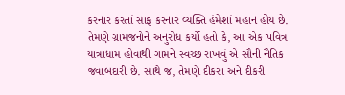કરનાર કરતાં સાફ કરનાર વ્યક્તિ હંમેશાં મહાન હોય છે. તેમણે ગ્રામજનોને અનુરોધ કર્યો હતો કે, આ એક પવિત્ર યાત્રાધામ હોવાથી ગામને સ્વચ્છ રાખવું એ સૌની નૈતિક જવાબદારી છે. સાથે જ, તેમણે દીકરા અને દીકરી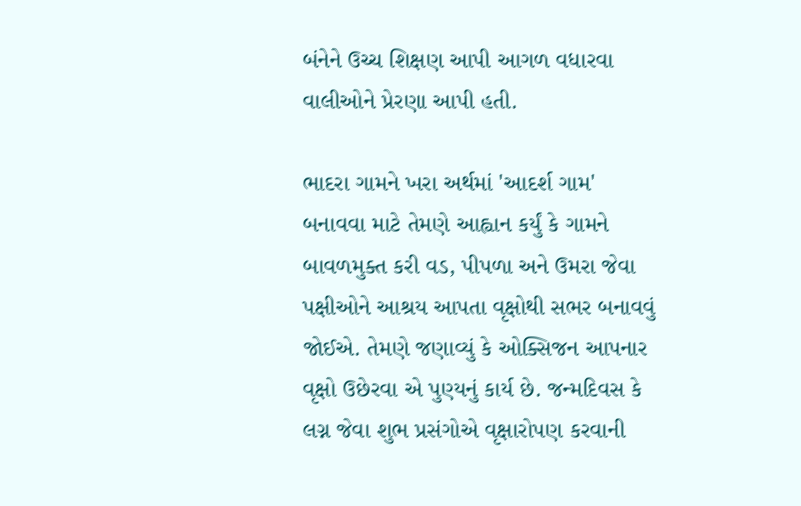બંનેને ઉચ્ચ શિક્ષણ આપી આગળ વધારવા વાલીઓને પ્રેરણા આપી હતી.

ભાદરા ગામને ખરા અર્થમાં 'આદર્શ ગામ' બનાવવા માટે તેમણે આહ્વાન કર્યું કે ગામને બાવળમુક્ત કરી વડ, પીપળા અને ઉમરા જેવા પક્ષીઓને આશ્રય આપતા વૃક્ષોથી સભર બનાવવું જોઈએ. તેમણે જણાવ્યું કે ઓક્સિજન આપનાર વૃક્ષો ઉછેરવા એ પુણ્યનું કાર્ય છે. જન્મદિવસ કે લગ્ન જેવા શુભ પ્રસંગોએ વૃક્ષારોપણ કરવાની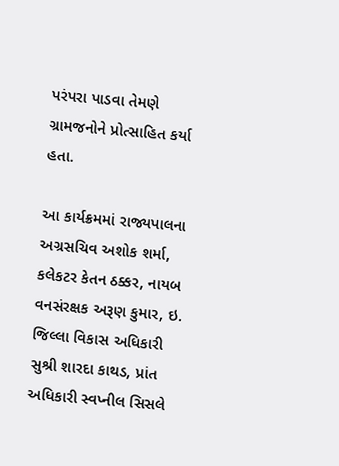પરંપરા પાડવા તેમણે ગ્રામજનોને પ્રોત્સાહિત કર્યા હતા.

આ કાર્યક્રમમાં રાજ્યપાલના અગ્રસચિવ અશોક શર્મા, કલેકટર કેતન ઠક્કર, નાયબ વનસંરક્ષક અરૂણ કુમાર, ઇ. જિલ્લા વિકાસ અધિકારી સુશ્રી શારદા કાથડ, પ્રાંત અધિકારી સ્વપ્નીલ સિસલે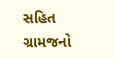સહિત ગ્રામજનો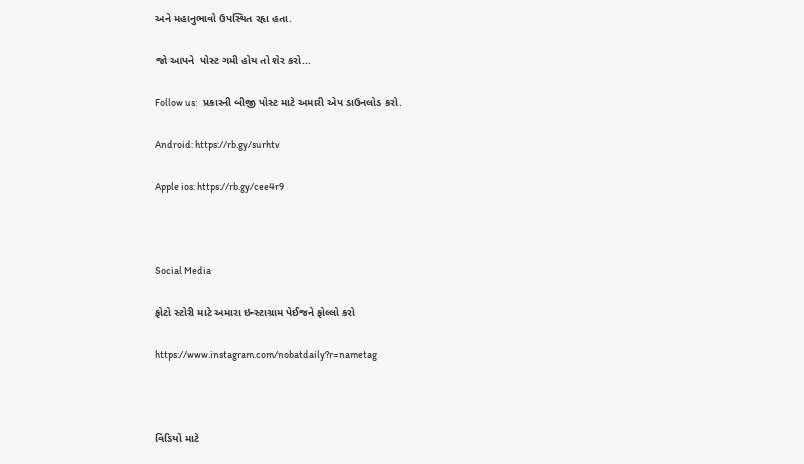અને મહાનુભાવો ઉપસ્થિત રહૃા હતા.

જો આપને  પોસ્ટ ગમી હોય તો શેર કરો...

Follow us:   પ્રકારની બીજી પોસ્ટ માટે અમારી એપ ડાઉનલોડ કરો.

Android: https://rb.gy/surhtv

Apple ios: https://rb.gy/cee4r9



Social Media

ફોટો સ્ટોરી માટે અમારા ઇન્સ્ટાગ્રામ પેઈજને ફોલ્લો કરો

https://www.instagram.com/nobatdaily?r=nametag



વિડિયો માટે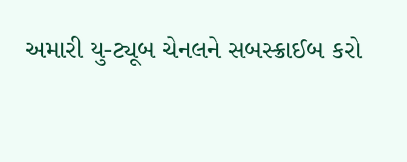અમારી યુ-ટ્યૂબ ચેનલને સબસ્ક્રાઈબ કરો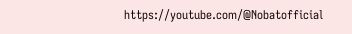https://youtube.com/@Nobatofficial